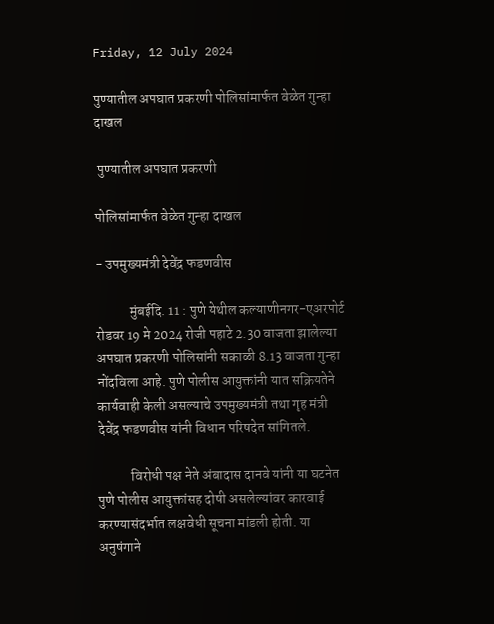Friday, 12 July 2024

पुण्यातील अपघात प्रकरणी पोलिसांमार्फत वेळेत गुन्हा दाखल

 पुण्यातील अपघात प्रकरणी

पोलिसांमार्फत वेळेत गुन्हा दाखल

- उपमुख्यमंत्री देवेंद्र फडणवीस

            मुंबईदि. 11 : पुणे येथील कल्याणीनगर-एअरपोर्ट रोडवर 19 मे 2024 रोजी पहाटे 2.30 वाजता झालेल्या अपघात प्रकरणी पोलिसांनी सकाळी 8.13 वाजता गुन्हा नोंदविला आहे. पुणे पोलीस आयुक्तांनी यात सक्रियतेने कार्यवाही केली असल्याचे उपमुख्यमंत्री तथा गृह मंत्री देवेंद्र फडणवीस यांनी विधान परिषदेत सांगितले.

            विरोधी पक्ष नेते अंबादास दानवे यांनी या घटनेत पुणे पोलीस आयुक्तांसह दोषी असलेल्यांवर कारवाई करण्यासंदर्भात लक्षवेधी सूचना मांडली होती. या अनुषंगाने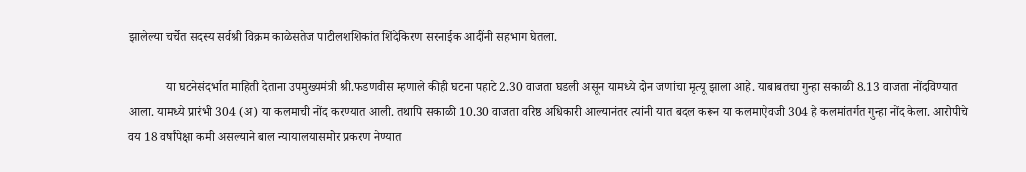झालेल्या चर्चेत सदस्य सर्वश्री विक्रम काळेसतेज पाटीलशशिकांत शिंदेकिरण सरनाईक आदींनी सहभाग घेतला.

            या घटनेसंदर्भात माहिती देताना उपमुख्यमंत्री श्री.फडणवीस म्हणाले कीही घटना पहाटे 2.30 वाजता घडली असून यामध्ये दोन जणांचा मृत्यू झाला आहे. याबाबतचा गुन्हा सकाळी 8.13 वाजता नोंदविण्यात आला. यामध्ये प्रारंभी 304 (अ) या कलमाची नोंद करण्यात आली. तथापि सकाळी 10.30 वाजता वरिष्ठ अधिकारी आल्यानंतर त्यांनी यात बदल करून या कलमाऐवजी 304 हे कलमांतर्गत गुन्हा नोंद केला. आरोपीचे वय 18 वर्षांपेक्षा कमी असल्याने बाल न्यायालयासमोर प्रकरण नेण्यात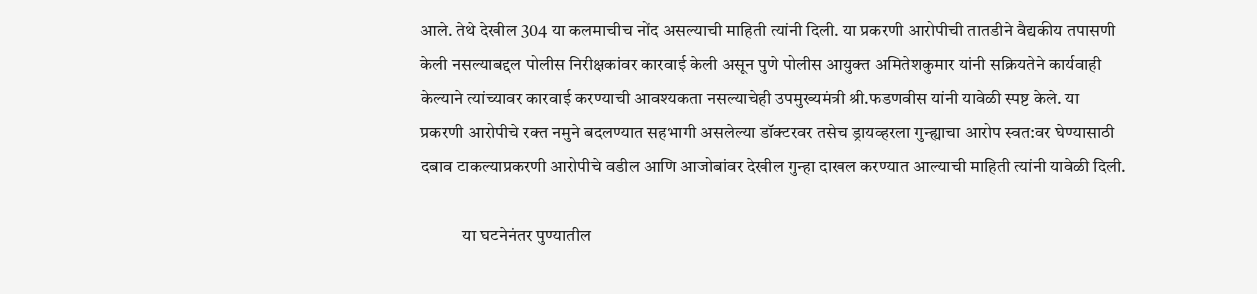आले. तेथे देखील 304 या कलमाचीच नोंद असल्याची माहिती त्यांनी दिली. या प्रकरणी आरोपीची तातडीने वैद्यकीय तपासणी केली नसल्याबद्दल पोलीस निरीक्षकांवर कारवाई केली असून पुणे पोलीस आयुक्त अमितेशकुमार यांनी सक्रियतेने कार्यवाही केल्याने त्यांच्यावर कारवाई करण्याची आवश्यकता नसल्याचेही उपमुख्यमंत्री श्री.फडणवीस यांनी यावेळी स्पष्ट केले. या प्रकरणी आरोपीचे रक्त नमुने बदलण्यात सहभागी असलेल्या डॉक्टरवर तसेच ड्रायव्हरला गुन्ह्याचा आरोप स्वत:वर घेण्यासाठी दबाव टाकल्याप्रकरणी आरोपीचे वडील आणि आजोबांवर देखील गुन्हा दाखल करण्यात आल्याची माहिती त्यांनी यावेळी दिली.

            या घटनेनंतर पुण्यातील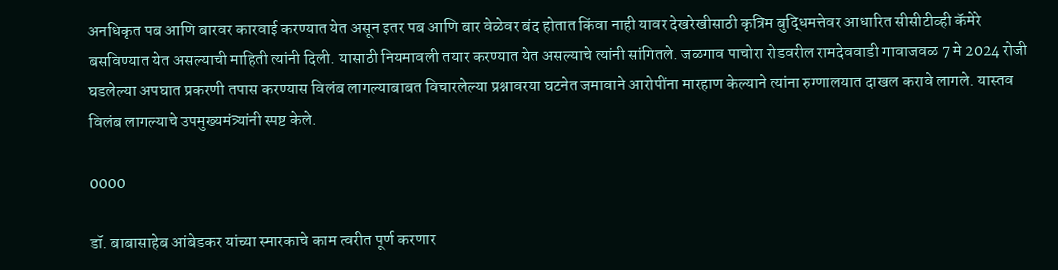अनधिकृत पब आणि बारवर कारवाई करण्यात येत असून इतर पब आणि बार वेळेवर बंद होतात किंवा नाही यावर देखरेखीसाठी कृत्रिम बुद्ध‍िमत्तेवर आधारित सीसीटीव्ही कॅमेरे बसविण्यात येत असल्याची माहिती त्यांनी दिली. यासाठी नियमावली तयार करण्यात येत असल्याचे त्यांनी सांगितले. जळगाव पाचोरा रोडवरील रामदेववाडी गावाजवळ 7 मे 2024 रोजी घडलेल्या अपघात प्रकरणी तपास करण्यास विलंब लागल्याबाबत विचारलेल्या प्रश्नावरया घटनेत जमावाने आरोपींना मारहाण केल्याने त्यांना रुग्णालयात दाखल करावे लागले. यास्तव विलंब लागल्याचे उपमुख्यमंत्र्यांनी स्पष्ट केले.

0000

डॉ. बाबासाहेब आंबेडकर यांच्या स्मारकाचे काम त्वरीत पूर्ण करणार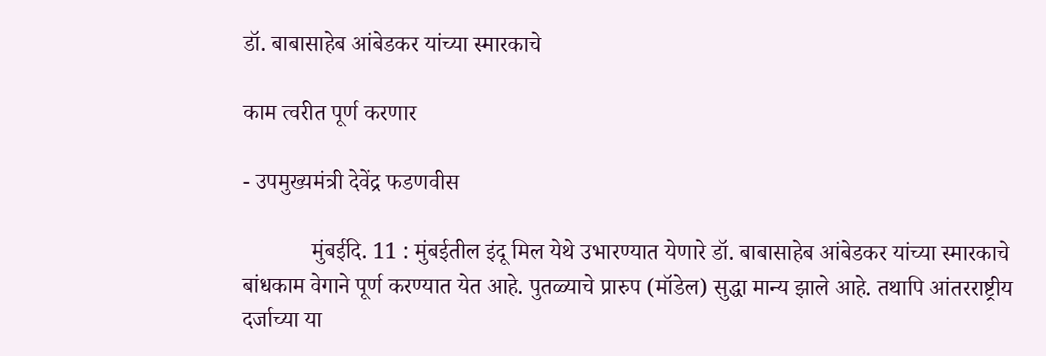डॉ. बाबासाहेब आंबेडकर यांच्या स्मारकाचे

काम त्वरीत पूर्ण करणार

- उपमुख्यमंत्री देवेंद्र फडणवीस

            मुंबईदि. 11 : मुंबईतील इंदू मिल येथे उभारण्यात येणारे डॉ. बाबासाहेब आंबेडकर यांच्या स्मारकाचे बांधकाम वेगाने पूर्ण करण्यात येत आहे. पुतळ्याचे प्रारुप (मॉडेल) सुद्धा मान्य झाले आहे. तथापि आंतरराष्ट्रीय दर्जाच्या या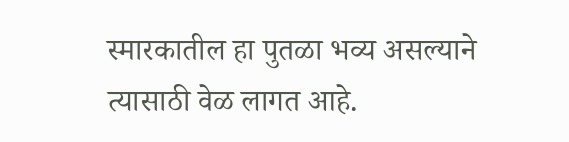स्मारकातील हा पुतळा भव्य असल्याने त्यासाठी वेळ लागत आहे.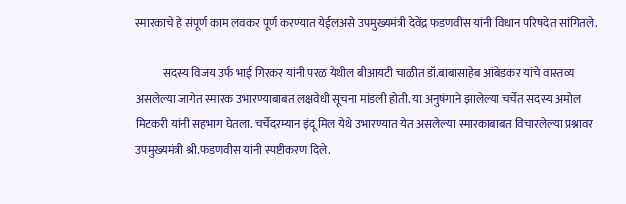स्मारकाचे हे संपूर्ण काम लवकर पूर्ण करण्यात येईलअसे उपमुख्यमंत्री देवेंद्र फडणवीस यांनी विधान परिषदेत सांगितले.

            सदस्य विजय उर्फ भाई गिरकर यांनी परळ येथील बीआयटी चाळीत डॉ.बाबासाहेब आंबेडकर यांचे वास्तव्य असलेल्या जागेत स्मारक उभारण्याबाबत लक्षवेधी सूचना मांडली होती. या अनुषंगाने झालेल्या चर्चेत सदस्य अमोल मिटकरी यांनी सहभाग घेतला. चर्चेदरम्यान इंदू मिल येथे उभारण्यात येत असलेल्या स्मारकाबाबत विचारलेल्या प्रश्नावर उपमुख्यमंत्री श्री.फडणवीस यांनी स्पष्टीकरण दिले.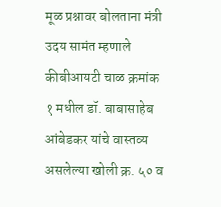मूळ प्रश्नावर बोलताना मंत्री उदय सामंत म्हणाले कीबीआयटी चाळ क्रमांक १ मधील डॉ. बाबासाहेब आंबेडकर यांचे वास्तव्य असलेल्या खोली क्र. ५० व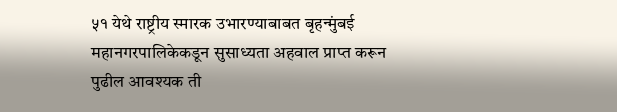५१ येथे राष्ट्रीय स्मारक उभारण्याबाबत बृहन्मुंबई महानगरपालिकेकडून सुसाध्यता अहवाल प्राप्त करून पुढील आवश्यक ती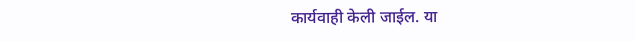कार्यवाही केली जाईल. या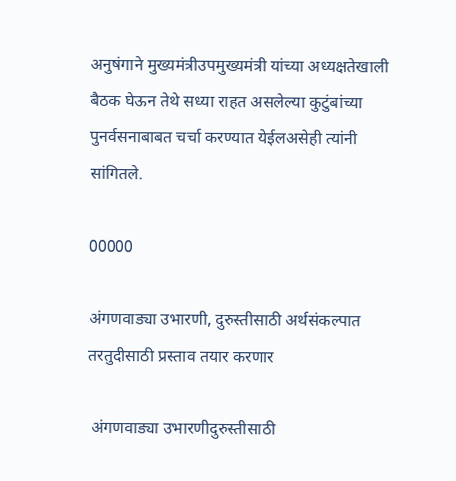अनुषंगाने मुख्यमंत्रीउपमुख्यमंत्री यांच्या अध्यक्षतेखाली बैठक घेऊन तेथे सध्या राहत असलेल्या कुटुंबांच्या पुनर्वसनाबाबत चर्चा करण्यात येईलअसेही त्यांनी सांगितले.

00000

अंगणवाड्या उभारणी, दुरुस्तीसाठी अर्थसंकल्पात तरतुदीसाठी प्रस्ताव तयार करणार

 अंगणवाड्या उभारणीदुरुस्तीसाठी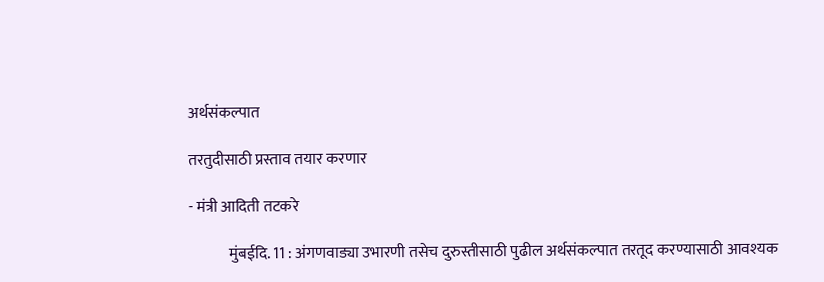अर्थसंकल्पात

तरतुदीसाठी प्रस्ताव तयार करणार

- मंत्री आदिती तटकरे

             मुंबईदि. 11 : अंगणवाड्या उभारणी तसेच दुरुस्तीसाठी पुढील अर्थसंकल्पात तरतूद करण्यासाठी आवश्यक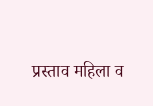प्रस्ताव महिला व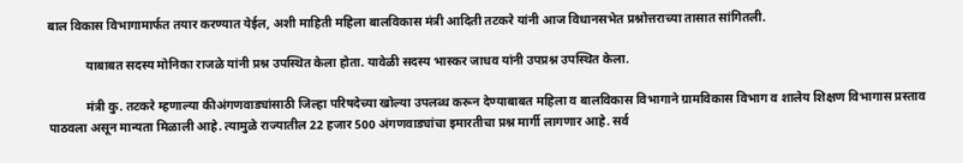बाल विकास विभागामार्फत तयार करण्यात येईल, अशी माहिती महिला बालविकास मंत्री आदिती तटकरे यांनी आज विधानसभेत प्रश्नोत्तराच्या तासात सांगितली.

            याबाबत सदस्य मोनिका राजळे यांनी प्रश्न उपस्थित केला होता. यावेळी सदस्य भास्कर जाधव यांनी उपप्रश्न उपस्थित केला.

            मंत्री कु. तटकरे म्हणाल्या कीअंगणवाड्यांसाठी जिल्हा परिषदेच्या खोल्या उपलब्ध करून देण्याबाबत महिला व बालविकास विभागाने ग्रामविकास विभाग व शालेय शिक्षण विभागास प्रस्ताव पाठवला असून मान्यता मिळाली आहे. त्यामुळे राज्यातील 22 हजार 500 अंगणवाड्यांचा इमारतीचा प्रश्न मार्गी लागणार आहे. सर्व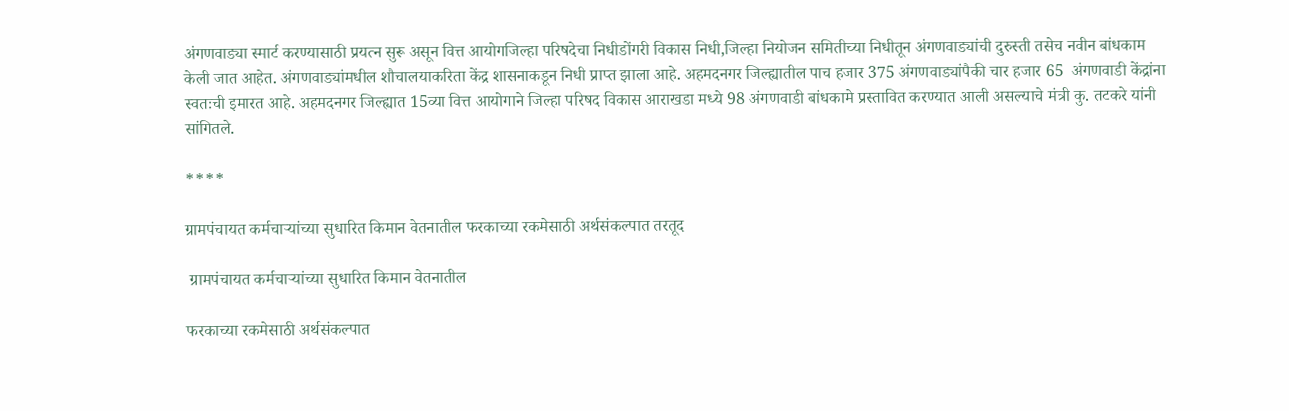अंगणवाड्या स्मार्ट करण्यासाठी प्रयत्न सुरू असून वित्त आयोगजिल्हा परिषदेचा निधीडोंगरी विकास निधी,जिल्हा नियोजन समितीच्या निधीतून अंगणवाड्यांची दुरुस्ती तसेच नवीन बांधकाम केली जात आहेत. अंगणवाड्यांमधील शौचालयाकरिता केंद्र शासनाकडून निधी प्राप्त झाला आहे. अहमदनगर जिल्ह्यातील पाच हजार 375 अंगणवाड्यांपैकी चार हजार 65  अंगणवाडी केंद्रांना स्वतःची इमारत आहे. अहमदनगर जिल्ह्यात 15व्या वित्त आयोगाने जिल्हा परिषद विकास आराखडा मध्ये 98 अंगणवाडी बांधकामे प्रस्तावित करण्यात आली असल्याचे मंत्री कु. तटकरे यांनी सांगितले.

****

ग्रामपंचायत कर्मचाऱ्यांच्या सुधारित किमान वेतनातील फरकाच्या रकमेसाठी अर्थसंकल्पात तरतूद

 ग्रामपंचायत कर्मचाऱ्यांच्या सुधारित किमान वेतनातील

फरकाच्या रकमेसाठी अर्थसंकल्पात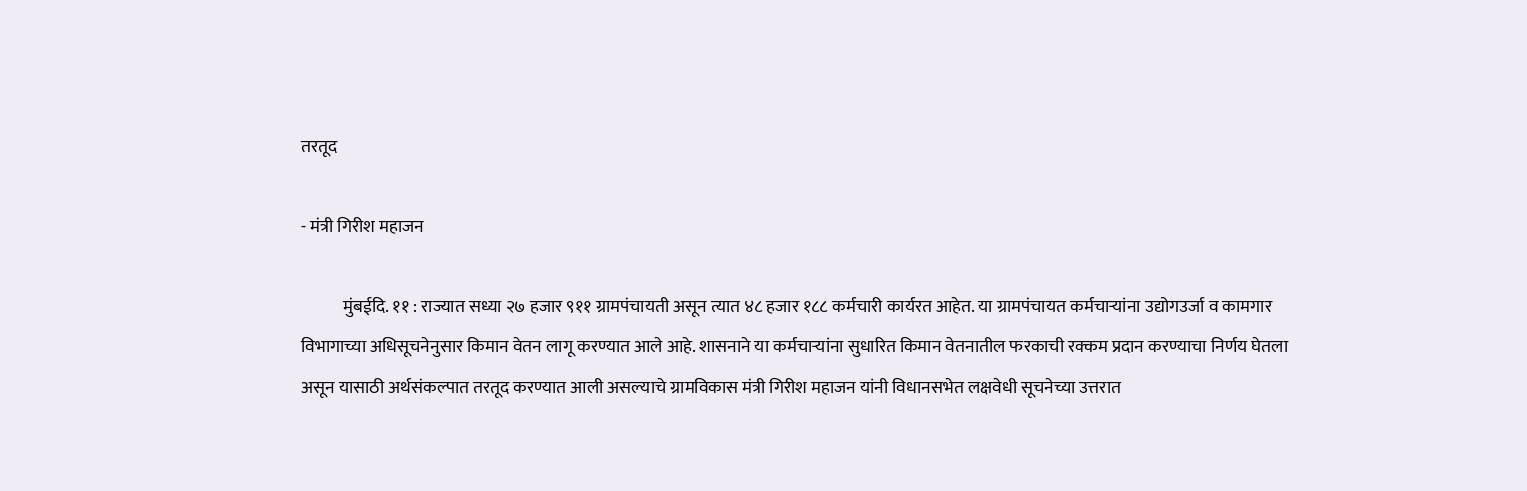तरतूद

- मंत्री गिरीश महाजन

            मुंबईदि. ११ : राज्यात सध्या २७ हजार ९११ ग्रामपंचायती असून त्यात ४८ हजार १८८ कर्मचारी कार्यरत आहेत. या ग्रामपंचायत कर्मचाऱ्यांना उद्योगउर्जा व कामगार विभागाच्या अधिसूचनेनुसार किमान वेतन लागू करण्यात आले आहे. शासनाने या कर्मचाऱ्यांना सुधारित किमान वेतनातील फरकाची रक्कम प्रदान करण्याचा निर्णय घेतला असून यासाठी अर्थसंकल्पात तरतूद करण्यात आली असल्याचे ग्रामविकास मंत्री गिरीश महाजन यांनी विधानसभेत लक्षवेधी सूचनेच्या उत्तरात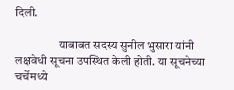दिली.

                  याबाबत सदस्य सुनील भुसारा यांनी लक्षवेधी सूचना उपस्थित केली होती. या सूचनेच्या चर्चेमध्ये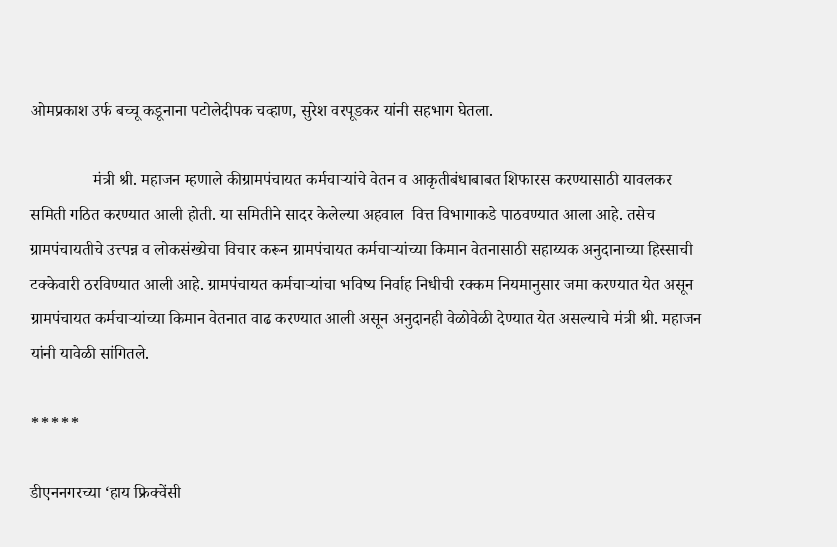ओमप्रकाश उर्फ बच्चू कडूनाना पटोलेदीपक चव्हाण, सुरेश वरपूडकर यांनी सहभाग घेतला.

               मंत्री श्री. महाजन म्हणाले कीग्रामपंचायत कर्मचाऱ्यांचे वेतन व आकृतीबंधाबाबत शिफारस करण्यासाठी यावलकर समिती गठित करण्यात आली होती. या समितीने सादर केलेल्या अहवाल  वित्त विभागाकडे पाठवण्यात आला आहे. तसेच ग्रामपंचायतीचे उत्त्पन्न व लोकसंख्येचा विचार करून ग्रामपंचायत कर्मचाऱ्यांच्या किमान वेतनासाठी सहाय्यक अनुदानाच्या हिस्साची टक्केवारी ठरविण्यात आली आहे. ग्रामपंचायत कर्मचाऱ्यांचा भविष्य निर्वाह निधीची रक्कम नियमानुसार जमा करण्यात येत असून ग्रामपंचायत कर्मचाऱ्यांच्या किमान वेतनात वाढ करण्यात आली असून अनुदानही वेळोवेळी देण्यात येत असल्याचे मंत्री श्री. महाजन यांनी यावेळी सांगितले.

*****

डीएननगरच्या ‘हाय फ्रिक्वेंसी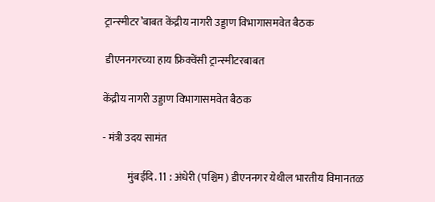ट्रान्स्मीटर’बाबत केंद्रीय नागरी उड्डाण विभागासमवेत बैठक

 डीएननगरच्या हाय फ्रिक्वेंसी ट्रान्स्मीटरबाबत

केंद्रीय नागरी उड्डाण विभागासमवेत बैठक

- मंत्री उदय सामंत

            मुंबईदि. 11 : अंधेरी (पश्चिम) डीएननगर येथील भारतीय विमानतळ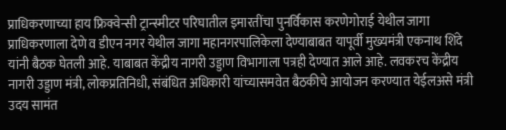प्राधिकरणाच्या हाय फ्रिक्वेन्सी ट्रान्स्मीटर परिघातील इमारतींचा पुनर्विकास करणेगोराई येथील जागा प्राधिकरणाला देणे व डीएन नगर येथील जागा महानगरपालिकेला देण्याबाबत यापूर्वी मुख्यमंत्री एकनाथ शिंदे यांनी बैठक घेतली आहे. याबाबत केंद्रीय नागरी उड्डाण विभागाला पत्रही देण्यात आले आहे. लवकरच केंद्रीय नागरी उड्डाण मंत्री, लोकप्रतिनिधी, संबंधित अधिकारी यांच्यासमवेत बैठकीचे आयोजन करण्यात येईलअसे मंत्री उदय सामंत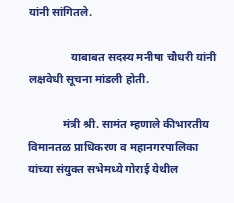यांनी सांगितले.

               याबाबत सदस्य मनीषा चौधरी यांनी लक्षवेधी सूचना मांडली होती.

            मंत्री श्री. सामंत म्हणाले कीभारतीय विमानतळ प्राधिकरण व महानगरपालिका यांच्या संयुक्त सभेमध्ये गोराई येथील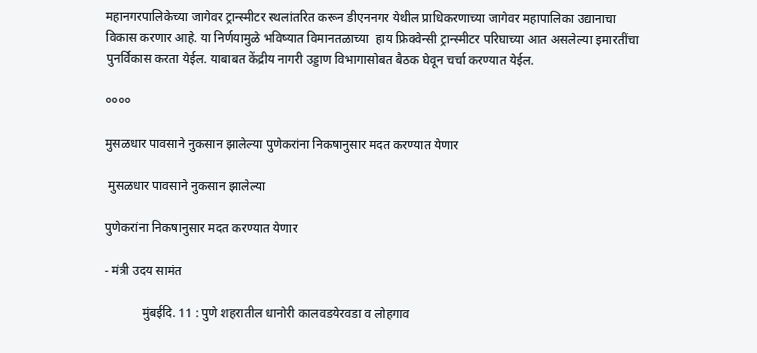महानगरपालिकेच्या जागेवर ट्रान्स्मीटर स्थलांतरित करून डीएननगर येथील प्राधिकरणाच्या जागेवर महापालिका उद्यानाचा विकास करणार आहे. या निर्णयामुळे भविष्यात विमानतळाच्या  हाय फ्रिक्वेन्सी ट्रान्स्मीटर परिघाच्या आत असलेल्या इमारतींचा पुनर्विकास करता येईल. याबाबत केंद्रीय नागरी उड्डाण विभागासोबत बैठक घेवून चर्चा करण्यात येईल.

००००

मुसळधार पावसाने नुकसान झालेल्या पुणेकरांना निकषानुसार मदत करण्यात येणार

 मुसळधार पावसाने नुकसान झालेल्या

पुणेकरांना निकषानुसार मदत करण्यात येणार

- मंत्री उदय सामंत

            मुंबईदि. 11 : पुणे शहरातील धानोरी कालवडयेरवडा व लोहगाव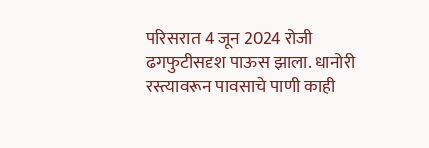परिसरात 4 जून 2024 रोजी ढगफुटीसदृश पाऊस झाला. धानोरी रस्त्यावरून पावसाचे पाणी काही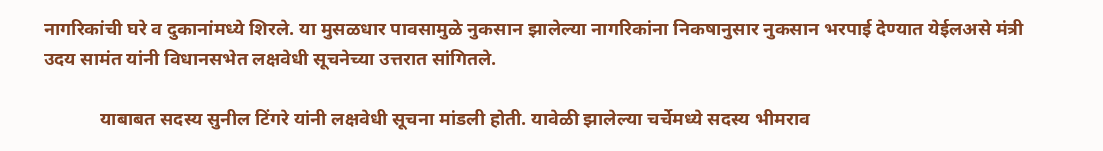नागरिकांची घरे व दुकानांमध्ये शिरले. या मुसळधार पावसामुळे नुकसान झालेल्या नागरिकांना निकषानुसार नुकसान भरपाई देण्यात येईलअसे मंत्री उदय सामंत यांनी विधानसभेत लक्षवेधी सूचनेच्या उत्तरात सांगितले.

            याबाबत सदस्य सुनील टिंगरे यांनी लक्षवेधी सूचना मांडली होती. यावेळी झालेल्या चर्चेमध्ये सदस्य भीमराव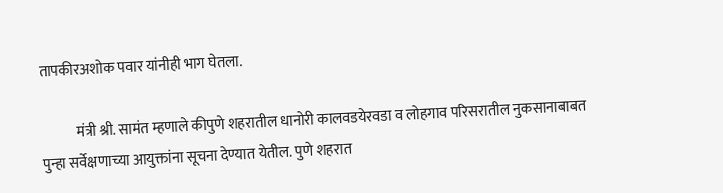तापकीरअशोक पवार यांनीही भाग घेतला.

            मंत्री श्री. सामंत म्हणाले कीपुणे शहरातील धानोरी कालवडयेरवडा व लोहगाव परिसरातील नुकसानाबाबत पुन्हा सर्वेक्षणाच्या आयुक्तांना सूचना देण्यात येतील. पुणे शहरात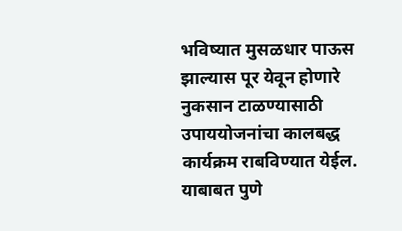भविष्यात मुसळधार पाऊस झाल्यास पूर येवून होणारे नुकसान टाळण्यासाठी उपाययोजनांचा कालबद्ध कार्यक्रम राबविण्यात येईल. याबाबत पुणे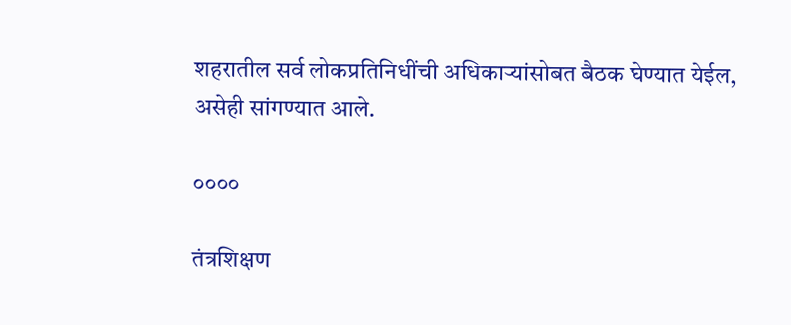शहरातील सर्व लोकप्रतिनिधींची अधिकाऱ्यांसोबत बैठक घेण्यात येईल, असेही सांगण्यात आले.

००००

तंत्रशिक्षण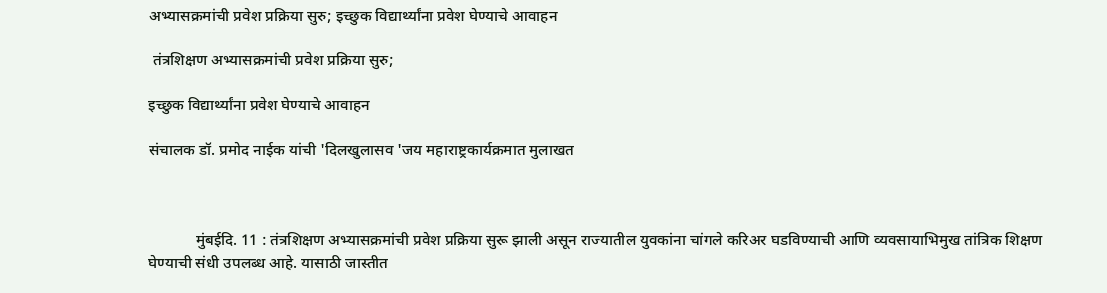अभ्यासक्रमांची प्रवेश प्रक्रिया सुरु; इच्छुक विद्यार्थ्यांना प्रवेश घेण्याचे आवाहन

 तंत्रशिक्षण अभ्यासक्रमांची प्रवेश प्रक्रिया सुरु;

इच्छुक विद्यार्थ्यांना प्रवेश घेण्याचे आवाहन

संचालक डॉ. प्रमोद नाईक यांची 'दिलखुलासव 'जय महाराष्ट्रकार्यक्रमात मुलाखत



            मुंबईदि. 11 : तंत्रशिक्षण अभ्यासक्रमांची प्रवेश प्रक्रिया सुरू झाली असून राज्यातील युवकांना चांगले करिअर घडविण्याची आणि व्यवसायाभिमुख तांत्रिक शिक्षण घेण्याची संधी उपलब्ध आहे. यासाठी जास्तीत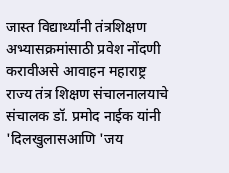जास्त विद्यार्थ्यांनी तंत्रशिक्षण अभ्यासक्रमांसाठी प्रवेश नोंदणी करावीअसे आवाहन महाराष्ट्र राज्य तंत्र शिक्षण संचालनालयाचे संचालक डॉ. प्रमोद नाईक यांनी 'दिलखुलासआणि 'जय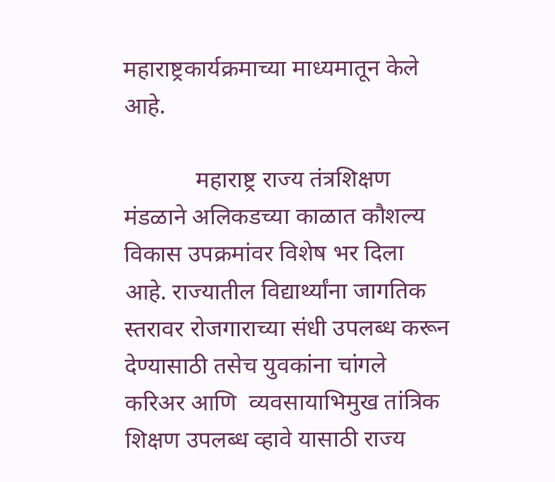महाराष्ट्रकार्यक्रमाच्या माध्यमातून केले आहे.

            महाराष्ट्र राज्य तंत्रशिक्षण मंडळाने अलिकडच्या काळात कौशल्य विकास उपक्रमांवर विशेष भर दिला आहे. राज्यातील विद्यार्थ्यांना जागतिक स्तरावर रोजगाराच्या संधी उपलब्ध करून देण्यासाठी तसेच युवकांना चांगले करिअर आणि  व्यवसायाभिमुख तांत्रिक शिक्षण उपलब्ध व्हावे यासाठी राज्य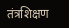तंत्रशिक्षण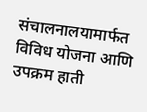संचालनालयामार्फत विविध योजना आणि उपक्रम हाती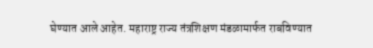घेण्यात आले आहेत. महाराष्ट्र राज्य तंत्रशिक्षण मंडळामार्फत राबविण्यात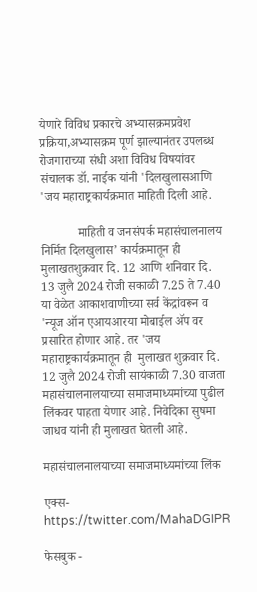येणारे विविध प्रकारचे अभ्यासक्रमप्रवेश प्रक्रिया,अभ्यासक्रम पूर्ण झाल्यानंतर उपलब्ध रोजगाराच्या संधी अशा विविध विषयांवर संचालक डॉ. नाईक यांनी 'दिलखुलासआणि 'जय महाराष्ट्रकार्यक्रमात माहिती दिली आहे.

            माहिती व जनसंपर्क महासंचालनालय निर्मित दिलखुलास’ कार्यक्रमातून ही मुलाखतशुक्रवार दि. 12 आणि शनिवार दि. 13 जुलै 2024 रोजी सकाळी 7.25 ते 7.40 या वेळेत आकाशवाणीच्या सर्व केंद्रांवरून व 'न्यूज ऑन एआयआरया मोबाईल ॲप वर प्रसारित होणार आहे. तर 'जय महाराष्ट्रकार्यक्रमातून ही  मुलाखत शुक्रवार दि. 12 जुलै 2024 रोजी सायंकाळी 7.30 वाजता महासंचालनालयाच्या समाजमाध्यमांच्या पुढील लिंकवर पाहता येणार आहे. निवेदिका सुषमा जाधव यांनी ही मुलाखत घेतली आहे.

महासंचालनालयाच्या समाजमाध्यमांच्या लिंक

एक्स- https://twitter.com/MahaDGIPR

फेसबुक -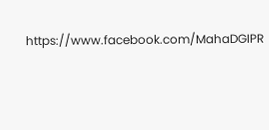https://www.facebook.com/MahaDGIPR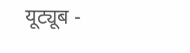यूट्यूब -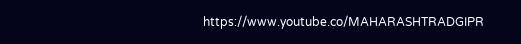https://www.youtube.co/MAHARASHTRADGIPR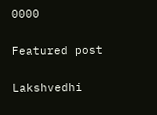0000

Featured post

Lakshvedhi